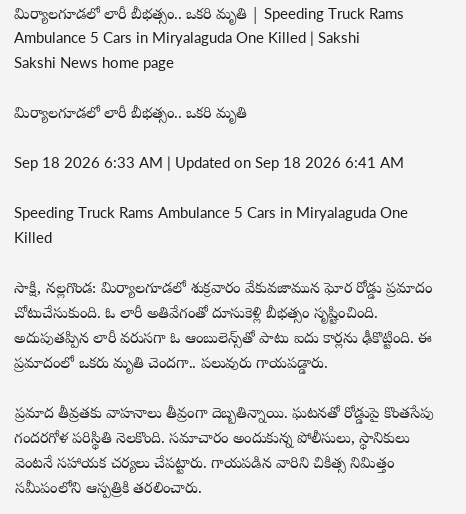మిర్యాలగూడలో లారీ బీభత్సం.. ఒకరి మృతి | Speeding Truck Rams Ambulance 5 Cars in Miryalaguda One Killed | Sakshi
Sakshi News home page

మిర్యాలగూడలో లారీ బీభత్సం.. ఒకరి మృతి

Sep 18 2026 6:33 AM | Updated on Sep 18 2026 6:41 AM

Speeding Truck Rams Ambulance 5 Cars in Miryalaguda One Killed

సాక్షి, నల్లగొండ: మిర్యాలగూడలో శుక్రవారం వేకువజామున ఘోర రోడ్డు ప్రమాదం చోటుచేసుకుంది. ఓ లారీ అతివేగంతో దూసుకెళ్లి బీభత్సం సృష్టించింది. అదుపుతప్పిన లారీ వరుసగా ఓ ఆంబులెన్స్‌తో పాటు ఐదు కార్లను ఢీకొట్టింది. ఈ ప్రమాదంలో ఒకరు మృతి చెందగా.. పలువురు గాయపడ్డారు.

ప్రమాద తీవ్రతకు వాహనాలు తీవ్రంగా దెబ్బతిన్నాయి. ఘటనతో రోడ్డుపై కొంతసేపు గందరగోళ పరిస్థితి నెలకొంది. సమాచారం అందుకున్న పోలీసులు, స్థానికులు వెంటనే సహాయక చర్యలు చేపట్టారు. గాయపడిన వారిని చికిత్స నిమిత్తం సమీపంలోని ఆస్పత్రికి తరలించారు.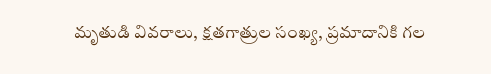మృతుడి వివరాలు, క్షతగాత్రుల సంఖ్య, ప్రమాదానికి గల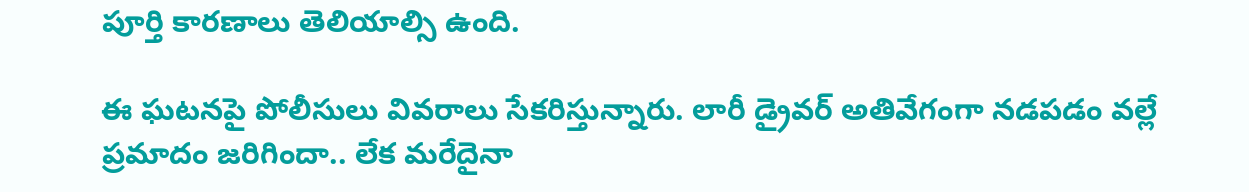పూర్తి కారణాలు తెలియాల్సి ఉంది.

ఈ ఘటనపై పోలీసులు వివరాలు సేకరిస్తున్నారు. లారీ డ్రైవర్‌ అతివేగంగా నడపడం వల్లే ప్రమాదం జరిగిందా.. లేక మరేదైనా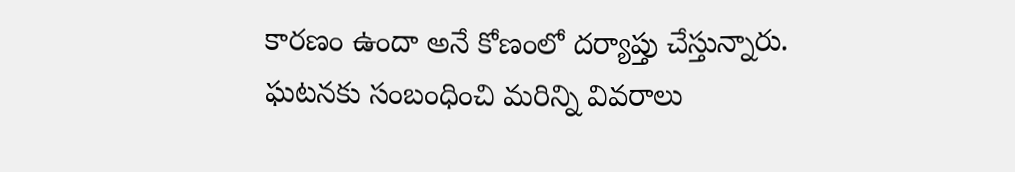కారణం ఉందా అనే కోణంలో దర్యాప్తు చేస్తున్నారు. ఘటనకు సంబంధించి మరిన్ని వివరాలు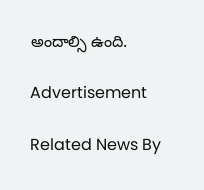అందాల్సి ఉంది.

Advertisement

Related News By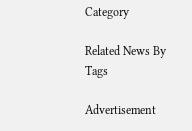Category

Related News By Tags

Advertisement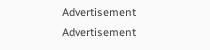Advertisement
Advertisement